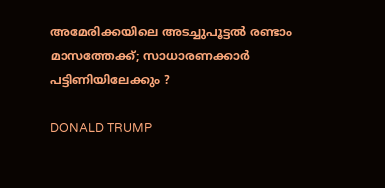അമേരിക്കയിലെ അടച്ചുപൂട്ടൽ രണ്ടാം മാസത്തേക്ക്; സാധാരണക്കാര്‍ പട്ടിണിയിലേക്കും ?

DONALD TRUMP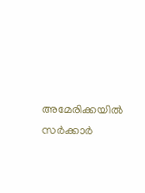അമേരിക്കയില്‍ സര്‍ക്കാര്‍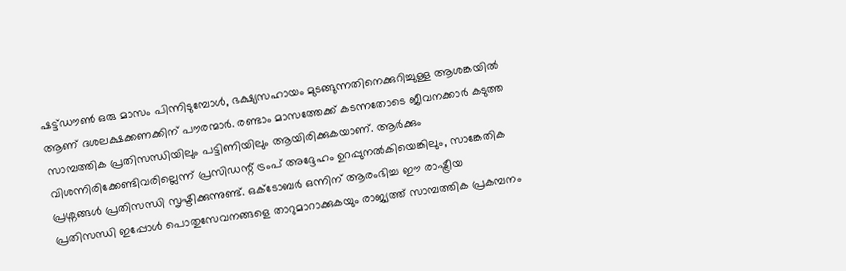ഷട്ട്ഡൗണ്‍ ഒരു മാസം പിന്നിടുമ്പോള്‍, ഭക്ഷ്യസഹായം മുടങ്ങുന്നതിനെക്കുറിച്ചുള്ള ആശങ്കയില്‍ ആണ് ദശലക്ഷക്കണക്കിന് പൗരന്മാര്‍. രണ്ടാം മാസത്തേക്ക് കടന്നതോടെ ജീവനക്കാർ കടുത്ത സാമ്പത്തിക പ്രതിസന്ധിയിലും പട്ടിണിയിലും ആയിരിക്കുകയാണ്. ആര്‍ക്കും വിശന്നിരിക്കേണ്ടിവരില്ലെന്ന് പ്രസിഡന്റ് ട്രംപ് അദ്ദേഹം ഉറപ്പുനല്‍കിയെങ്കിലും, സാങ്കേതിക പ്രശ്നങ്ങള്‍ പ്രതിസന്ധി സൃഷ്ടിക്കുന്നുണ്ട്. ഒക്‌ടോബർ ഒന്നിന് ആരംഭിച്ച ഈ രാഷ്ട്രീയ പ്രതിസന്ധി ഇപ്പോൾ പൊതുസേവനങ്ങളെ താറുമാറാക്കുകയും രാജ്യത്ത് സാമ്പത്തിക പ്രകമ്പനം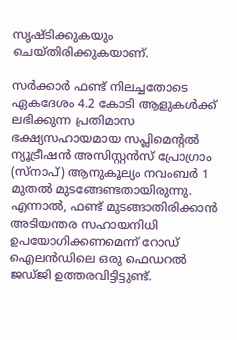സൃഷ്ടിക്കുകയും ചെയ്തിരിക്കുകയാണ്.

സര്‍ക്കാര്‍ ഫണ്ട് നിലച്ചതോടെ ഏകദേശം 4.2 കോടി ആളുകള്‍ക്ക് ലഭിക്കുന്ന പ്രതിമാസ ഭക്ഷ്യസഹായമായ സപ്ലിമെന്റല്‍ ന്യൂട്രീഷന്‍ അസിസ്റ്റന്‍സ് പ്രോഗ്രാം (സ്‌നാപ്) ആനുകൂല്യം നവംബര്‍ 1 മുതല്‍ മുടങ്ങേണ്ടതായിരുന്നു. എന്നാല്‍, ഫണ്ട് മുടങ്ങാതിരിക്കാന്‍ അടിയന്തര സഹായനിധി ഉപയോഗിക്കണമെന്ന് റോഡ് ഐലന്‍ഡിലെ ഒരു ഫെഡറല്‍ ജഡ്ജി ഉത്തരവിട്ടിട്ടുണ്ട്.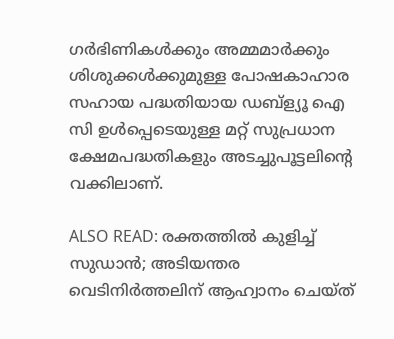ഗർഭിണികൾക്കും അമ്മമാർക്കും ശിശുക്കൾക്കുമുള്ള പോഷകാഹാര സഹായ പദ്ധതിയായ ഡബ്ള്യൂ ഐ സി ഉൾപ്പെടെയുള്ള മറ്റ് സുപ്രധാന ക്ഷേമപദ്ധതികളും അടച്ചുപൂട്ടലിന്റെ വക്കിലാണ്.

ALSO READ: രക്തത്തിൽ കുളിച്ച് സുഡാൻ; അടിയന്തര വെടിനിർത്തലിന് ആഹ്വാനം ചെയ്ത്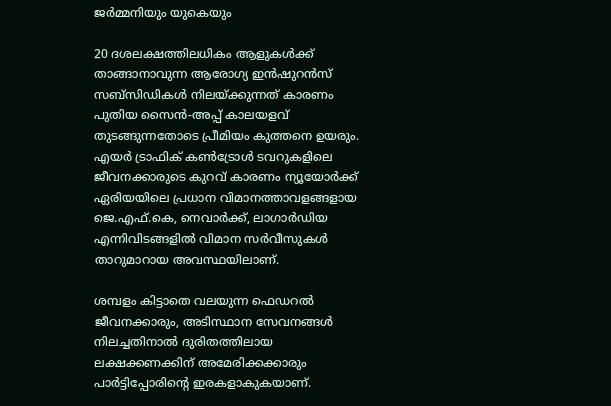ജർമ്മനിയും യുകെയും

20 ദശലക്ഷത്തിലധികം ആളുകൾക്ക് താങ്ങാനാവുന്ന ആരോഗ്യ ഇൻഷുറൻസ് സബ്‌സിഡികൾ നിലയ്ക്കുന്നത് കാരണം പുതിയ സൈൻ-അപ്പ് കാലയളവ് തുടങ്ങുന്നതോടെ പ്രീമിയം കുത്തനെ ഉയരും. എയർ ട്രാഫിക് കൺട്രോൾ ടവറുകളിലെ ജീവനക്കാരുടെ കുറവ് കാരണം ന്യൂയോർക്ക് ഏരിയയിലെ പ്രധാന വിമാനത്താവളങ്ങളായ ജെ.എഫ്.കെ, നെവാർക്ക്, ലാഗാർഡിയ എന്നിവിടങ്ങളിൽ വിമാന സർവീസുകൾ താറുമാറായ അവസ്ഥയിലാണ്.

ശമ്പളം കിട്ടാതെ വലയുന്ന ഫെഡറല്‍ ജീവനക്കാരും, അടിസ്ഥാന സേവനങ്ങള്‍ നിലച്ചതിനാല്‍ ദുരിതത്തിലായ ലക്ഷക്കണക്കിന് അമേരിക്കക്കാരും പാര്‍ട്ടിപ്പോരിന്റെ ഇരകളാകുകയാണ്.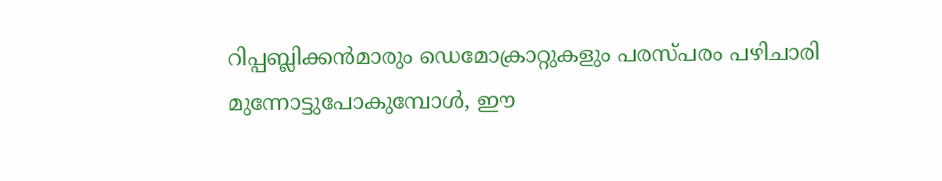റിപ്പബ്ലിക്കന്‍മാരും ഡെമോക്രാറ്റുകളും പരസ്പരം പഴിചാരി മുന്നോട്ടുപോകുമ്പോള്‍, ഈ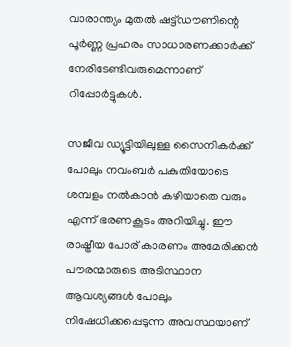വാരാന്ത്യം മുതല്‍ ഷട്ട്ഡൗണിന്റെ പൂര്‍ണ്ണ പ്രഹരം സാധാരണക്കാര്‍ക്ക് നേരിടേണ്ടിവരുമെന്നാണ് റിപ്പോര്‍ട്ടുകള്‍.

സജീവ ഡ്യൂട്ടിയിലുള്ള സൈനികർക്ക് പോലും നവംബർ പകുതിയോടെ ശമ്പളം നൽകാൻ കഴിയാതെ വരും എന്ന് ഭരണകൂടം അറിയിച്ചു. ഈ രാഷ്ട്രീയ പോര് കാരണം അമേരിക്കൻ പൗരന്മാരുടെ അടിസ്ഥാന ആവശ്യങ്ങൾ പോലും നിഷേധിക്കപ്പെടുന്ന അവസ്ഥയാണ്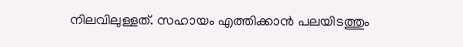നിലവിലുള്ളത്. സഹായം എത്തിക്കാൻ പലയിടത്തും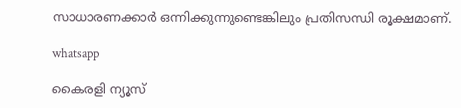സാധാരണക്കാർ ഒന്നിക്കുന്നുണ്ടെങ്കിലും പ്രതിസന്ധി രൂക്ഷമാണ്.

whatsapp

കൈരളി ന്യൂസ്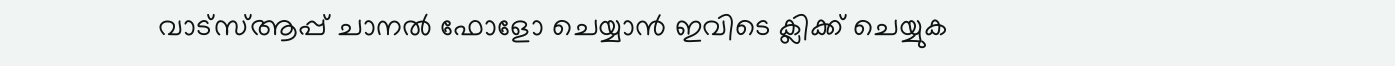വാട്‌സ്ആപ്പ് ചാനല്‍ ഫോളോ ചെയ്യാന്‍ ഇവിടെ ക്ലിക്ക് ചെയ്യുക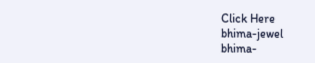Click Here
bhima-jewel
bhima-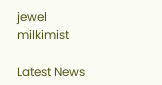jewel
milkimist

Latest News